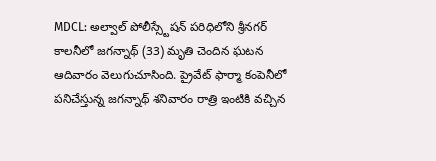MDCL: అల్వాల్ పోలీస్స్టేషన్ పరిధిలోని శ్రీనగర్ కాలనీలో జగన్నాథ్ (33) మృతి చెందిన ఘటన ఆదివారం వెలుగుచూసింది. ప్రైవేట్ ఫార్మా కంపెనీలో పనిచేస్తున్న జగన్నాథ్ శనివారం రాత్రి ఇంటికి వచ్చిన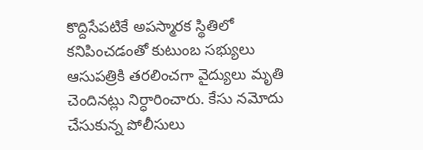కొద్దిసేపటికే అపస్మారక స్థితిలో కనిపించడంతో కుటుంబ సభ్యులు ఆసుపత్రికి తరలించగా వైద్యులు మృతి చెందినట్లు నిర్ధారించారు. కేసు నమోదు చేసుకున్న పోలీసులు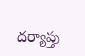దర్యాప్తు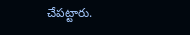చేపట్టారు.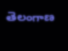తెలంగాణ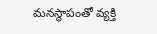మనస్థాపంతో వ్యక్తి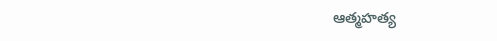ఆత్మహత్య